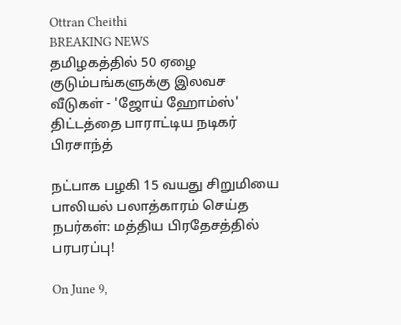Ottran Cheithi
BREAKING NEWS
தமிழகத்தில் 50 ஏழை குடும்பங்களுக்கு இலவச வீடுகள் - 'ஜோய் ஹோம்ஸ்' திட்டத்தை பாராட்டிய நடிகர் பிரசாந்த்

நட்பாக பழகி 15 வயது சிறுமியை பாலியல் பலாத்காரம் செய்த நபர்கள்: மத்திய பிரதேசத்தில் பரபரப்பு!

On June 9,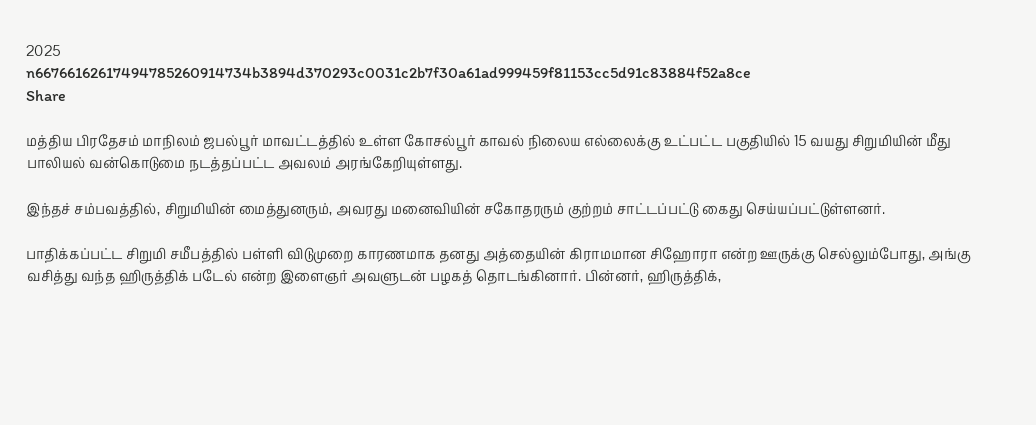2025
n66766162617494785260914734b3894d370293c0031c2b7f30a61ad999459f81153cc5d91c83884f52a8ce
Share

மத்திய பிரதேசம் மாநிலம் ஜபல்பூர் மாவட்டத்தில் உள்ள கோசல்பூர் காவல் நிலைய எல்லைக்கு உட்பட்ட பகுதியில் 15 வயது சிறுமியின் மீது பாலியல் வன்கொடுமை நடத்தப்பட்ட அவலம் அரங்கேறியுள்ளது.

இந்தச் சம்பவத்தில், சிறுமியின் மைத்துனரும், அவரது மனைவியின் சகோதரரும் குற்றம் சாட்டப்பட்டு கைது செய்யப்பட்டுள்ளனர்.

பாதிக்கப்பட்ட சிறுமி சமீபத்தில் பள்ளி விடுமுறை காரணமாக தனது அத்தையின் கிராமமான சிஹோரா என்ற ஊருக்கு செல்லும்போது, அங்கு வசித்து வந்த ஹிருத்திக் படேல் என்ற இளைஞர் அவளுடன் பழகத் தொடங்கினார். பின்னர், ஹிருத்திக்,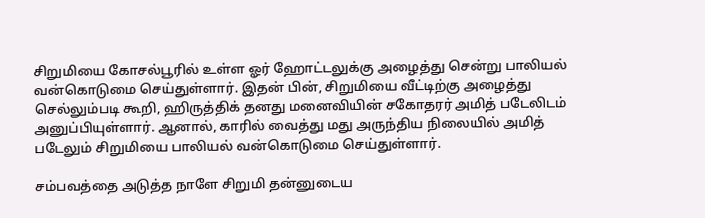சிறுமியை கோசல்பூரில் உள்ள ஓர் ஹோட்டலுக்கு அழைத்து சென்று பாலியல் வன்கொடுமை செய்துள்ளார். இதன் பின், சிறுமியை வீட்டிற்கு அழைத்து செல்லும்படி கூறி, ஹிருத்திக் தனது மனைவியின் சகோதரர் அமித் படேலிடம் அனுப்பியுள்ளார். ஆனால், காரில் வைத்து மது அருந்திய நிலையில் அமித் படேலும் சிறுமியை பாலியல் வன்கொடுமை செய்துள்ளார்.

சம்பவத்தை அடுத்த நாளே சிறுமி தன்னுடைய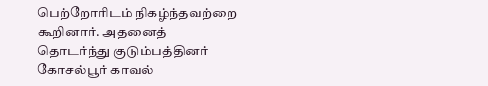பெற்றோரிடம் நிகழ்ந்தவற்றை கூறினார். அதனைத் தொடர்ந்து குடும்பத்தினர் கோசல்பூர் காவல்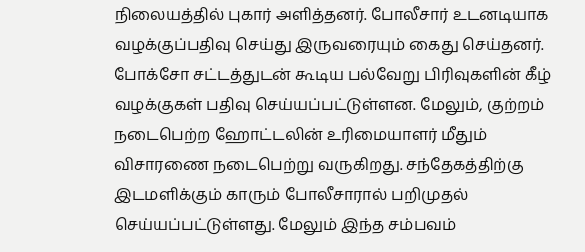நிலையத்தில் புகார் அளித்தனர். போலீசார் உடனடியாக வழக்குப்பதிவு செய்து இருவரையும் கைது செய்தனர். போக்சோ சட்டத்துடன் கூடிய பல்வேறு பிரிவுகளின் கீழ் வழக்குகள் பதிவு செய்யப்பட்டுள்ளன. மேலும், குற்றம் நடைபெற்ற ஹோட்டலின் உரிமையாளர் மீதும் விசாரணை நடைபெற்று வருகிறது. சந்தேகத்திற்கு இடமளிக்கும் காரும் போலீசாரால் பறிமுதல் செய்யப்பட்டுள்ளது. மேலும் இந்த சம்பவம்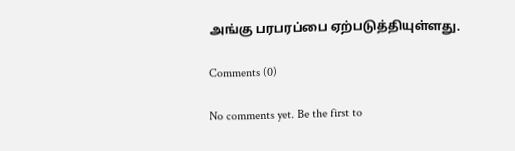அங்கு பரபரப்பை ஏற்படுத்தியுள்ளது.

Comments (0)

No comments yet. Be the first to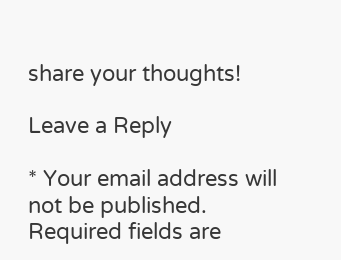share your thoughts!

Leave a Reply

* Your email address will not be published. Required fields are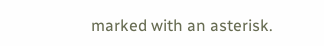marked with an asterisk.